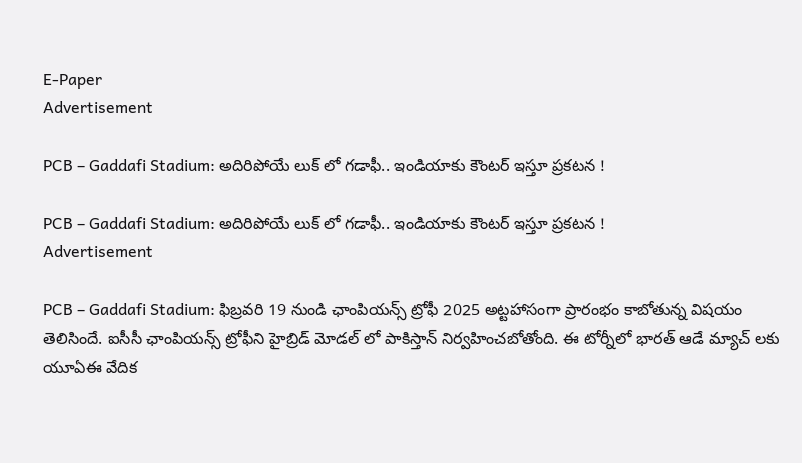E-Paper
Advertisement

PCB – Gaddafi Stadium: అదిరిపోయే లుక్‌ లో గడాఫీ.. ఇండియాకు కౌంటర్‌ ఇస్తూ ప్రకటన !

PCB – Gaddafi Stadium: అదిరిపోయే లుక్‌ లో గడాఫీ.. ఇండియాకు కౌంటర్‌ ఇస్తూ ప్రకటన !
Advertisement

PCB – Gaddafi Stadium: ఫిబ్రవరి 19 నుండి ఛాంపియన్స్ ట్రోఫీ 2025 అట్టహాసంగా ప్రారంభం కాబోతున్న విషయం తెలిసిందే. ఐసీసీ ఛాంపియన్స్ ట్రోఫీని హైబ్రిడ్ మోడల్ లో పాకిస్తాన్ నిర్వహించబోతోంది. ఈ టోర్నీలో భారత్ ఆడే మ్యాచ్ లకు యూఏఈ వేదిక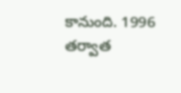కానుంది. 1996 తర్వాత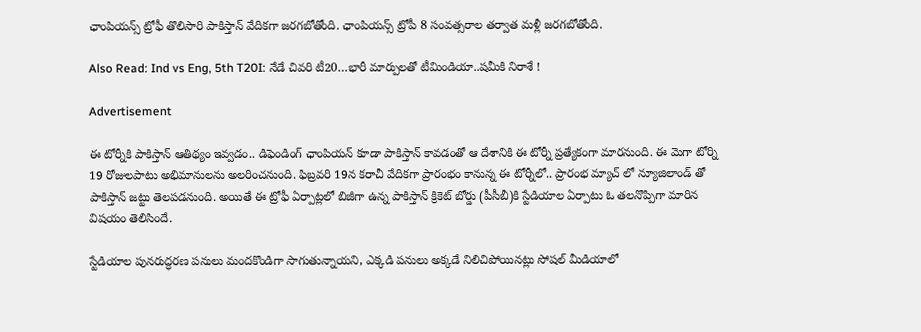ఛాంపియన్స్ ట్రోఫీ తొలిసారి పాకిస్తాన్ వేదికగా జరగబోతోంది. ఛాంపియన్స్ ట్రోపీ 8 సంవత్సరాల తర్వాత మళ్లీ జరగబోతోంది.

Also Read: Ind vs Eng, 5th T20I: నేడే చివరి టీ20…భారీ మార్పులతో టీమిండియా..షమీకి నిరాశే !

Advertisement

ఈ టోర్నీకి పాకిస్తాన్ ఆతిథ్యం ఇవ్వడం.. డిఫెండింగ్ ఛాంపియన్ కూడా పాకిస్తాన్ కావడంతో ఆ దేశానికి ఈ టోర్నీ ప్రత్యేకంగా మారనుంది. ఈ మెగా టోర్ని 19 రోజులపాటు అభిమానులను అలరించనుంది. ఫిబ్రవరి 19న కరాచీ వేదికగా ప్రారంభం కానున్న ఈ టోర్నీలో.. ప్రారంభ మ్యాచ్ లో న్యూజిలాండ్ తో పాకిస్తాన్ జట్టు తెలపడనుంది. అయితే ఈ ట్రోఫీ ఏర్పాట్లలో బిజీగా ఉన్న పాకిస్తాన్ క్రికెట్ బోర్డు (పీసీబీ)కి స్టేడియాల ఏర్పాటు ఓ తలనొప్పిగా మారిన విషయం తెలిసిందే.

స్టేడియాల పునరుద్ధరణ పనులు మందకొండిగా సాగుతున్నాయని, ఎక్కడి పనులు అక్కడే నిలిచిపోయినట్లు సోషల్ మీడియాలో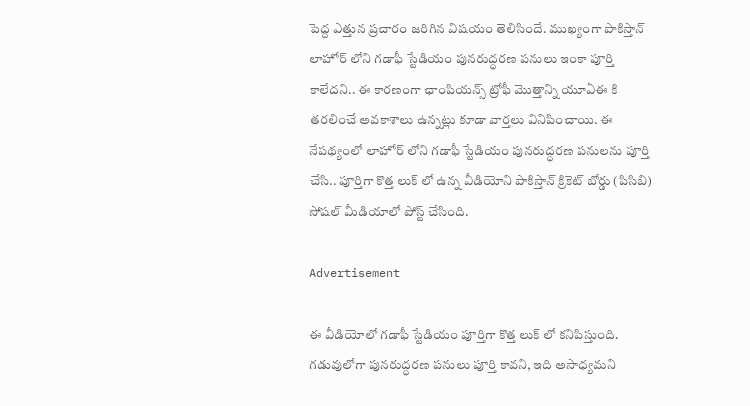పెద్ద ఎత్తున ప్రచారం జరిగిన విషయం తెలిసిందే. ముఖ్యంగా పాకిస్తాన్ లాహోర్ లోని గడాఫీ స్టేడియం పునరుద్ధరణ పనులు ఇంకా పూర్తి కాలేదని.. ఈ కారణంగా ఛాంపియన్స్ ట్రోఫీ మొత్తాన్ని యూఏఈ కి తరలించే అవకాశాలు ఉన్నట్లు కూడా వార్తలు వినిపించాయి. ఈ నేపథ్యంలో లాహోర్ లోని గడాఫీ స్టేడియం పునరుద్ధరణ పనులను పూర్తి చేసి.. పూర్తిగా కొత్త లుక్ లో ఉన్న వీడియోని పాకిస్తాన్ క్రికెట్ బోర్డు (పిసిబి) సోషల్ మీడియాలో పోస్ట్ చేసింది.

Advertisement

ఈ వీడియోలో గడాఫీ స్టేడియం పూర్తిగా కొత్త లుక్ లో కనిపిస్తుంది. గడువులోగా పునరుద్ధరణ పనులు పూర్తి కావని, ఇది అసాధ్యమని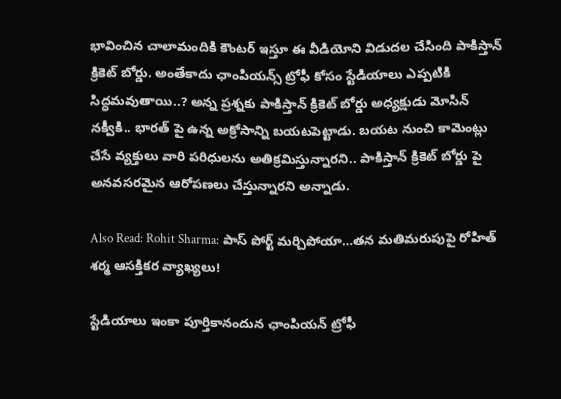భావించిన చాలామందికి కౌంటర్ ఇస్తూ ఈ వీడియోని విడుదల చేసింది పాకిస్తాన్ క్రికెట్ బోర్డు. అంతేకాదు ఛాంపియన్స్ ట్రోఫీ కోసం స్టేడియాలు ఎప్పటికి సిద్ధమవుతాయి..? అన్న ప్రశ్నకు పాకిస్తాన్ క్రికెట్ బోర్డు అధ్యక్షుడు మోసిన్ నక్వీకి.. భారత్ పై ఉన్న అక్రోసాన్ని బయటపెట్టాడు. బయట నుంచి కామెంట్లు చేసే వ్యక్తులు వారి పరిధులను అతిక్రమిస్తున్నారని.. పాకిస్తాన్ క్రికెట్ బోర్డు పై అనవసరమైన ఆరోపణలు చేస్తున్నారని అన్నాడు.

Also Read: Rohit Sharma: పాస్ పోర్ట్ మర్చిపోయా…తన మతిమరుపుపై రోహిత్ శర్మ ఆసక్తికర వ్యాఖ్యలు!

స్టేడియాలు ఇంకా పూర్తికానందున ఛాంపియన్ ట్రోఫీ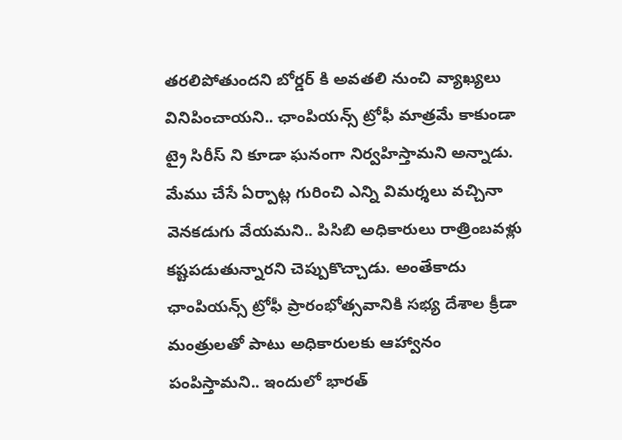తరలిపోతుందని బోర్డర్ కి అవతలి నుంచి వ్యాఖ్యలు వినిపించాయని.. ఛాంపియన్స్ ట్రోఫీ మాత్రమే కాకుండా ట్రై సిరీస్ ని కూడా ఘనంగా నిర్వహిస్తామని అన్నాడు. మేము చేసే ఏర్పాట్ల గురించి ఎన్ని విమర్శలు వచ్చినా వెనకడుగు వేయమని.. పిసిబి అధికారులు రాత్రింబవళ్లు కష్టపడుతున్నారని చెప్పుకొచ్చాడు. అంతేకాదు ఛాంపియన్స్ ట్రోఫీ ప్రారంభోత్సవానికి సభ్య దేశాల క్రీడా మంత్రులతో పాటు అధికారులకు ఆహ్వానం పంపిస్తామని.. ఇందులో భారత్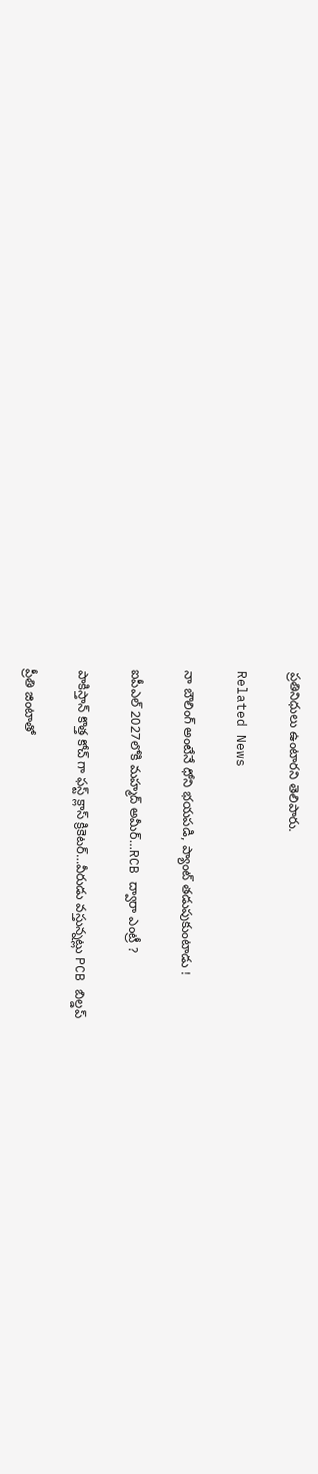ప్రతినిధులు ఉంటారని తెలిపారు.

Related News

నా బౌలింగ్ అంటేనే ధోని భ‌య‌ప‌డి, ప్యాంట్ త‌డుపుకుంటాడు !

ఐపీఎల్ 2027లోకి మహ్మద్ అమీర్…RCB ద్వారా ఎంట్రీ ?

పాకిస్తాన్ కొత్త‌ కోచ్ గా ఫ‌స్ట్ క్లాస్ క్రికెట‌ర్‌…వీరుడు వ‌స్తున్న‌ట్లు PCB బిల్డ‌ప్

ప్రీతి జింటాతో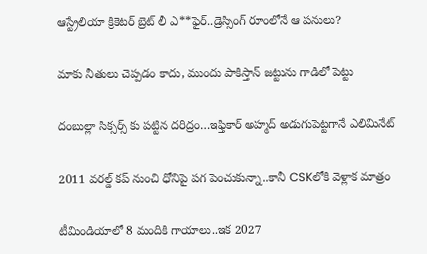ఆస్ట్రేలియా క్రికెట‌ర్‌ బ్రెట్ లీ ఎ**ఫైర్‌..డ్రెస్సింగ్ రూంలోనే ఆ ప‌నులు?

మాకు నీతులు చెప్ప‌డం కాదు, ముందు పాకిస్తాన్ జ‌ట్టును గాడిలో పెట్టు

దంబుల్లా సిక్సర్స్ కు ప‌ట్టిన ద‌రిద్రం…ఇఫ్తికార్ అహ్మద్ అడుగుపెట్ట‌గానే ఎలిమినేట్

2011 వ‌ర‌ల్డ్ క‌ప్ నుంచి ధోనిపై ప‌గ పెంచుకున్నా..కానీ CSKలోకి వెళ్లాక మాత్రం

టీమిండియాలో 8 మందికి గాయాలు..ఇక 2027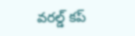వ‌ర‌ల్డ్ క‌ప్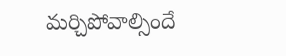మ‌ర్చిపోవాల్సిందే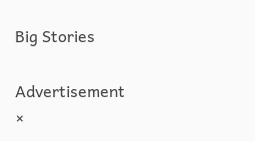Big Stories

Advertisement
×